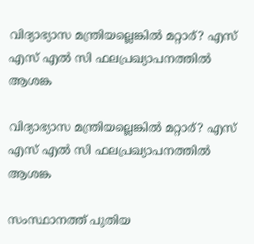വിദ്യാഭ്യാസ മന്ത്രിയല്ലെങ്കിൽ മറ്റാര്? എസ് എസ് എൽ സി ഫലപ്രഖ്യാപനത്തിൽ ആശങ്ക

വിദ്യാഭ്യാസ മന്ത്രിയല്ലെങ്കിൽ മറ്റാര്? എസ് എസ് എൽ സി ഫലപ്രഖ്യാപനത്തിൽ ആശങ്ക

സംസ്ഥാനത്ത് പുതിയ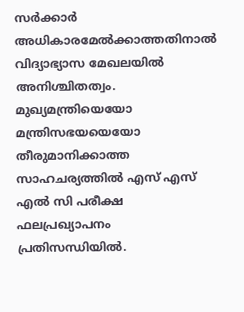സർക്കാർ അധികാരമേൽക്കാത്തതിനാൽ വിദ്യാഭ്യാസ മേഖലയിൽ അനിശ്ചിതത്വം. മുഖ്യമന്ത്രിയെയോ മന്ത്രിസഭയയെയോ തീരുമാനിക്കാത്ത സാഹചര്യത്തിൽ എസ് എസ് എൽ സി പരീക്ഷ ഫലപ്രഖ്യാപനം പ്രതിസന്ധിയിൽ.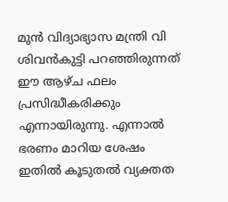മുൻ വിദ്യാഭ്യാസ മന്ത്രി വി ശിവൻകുട്ടി പറഞ്ഞിരുന്നത് ഈ ആഴ്ച ഫലം പ്രസിദ്ധീകരിക്കും എന്നായിരുന്നു. എന്നാൽ ഭരണം മാറിയ ശേഷം ഇതിൽ കൂടുതൽ വ്യക്തത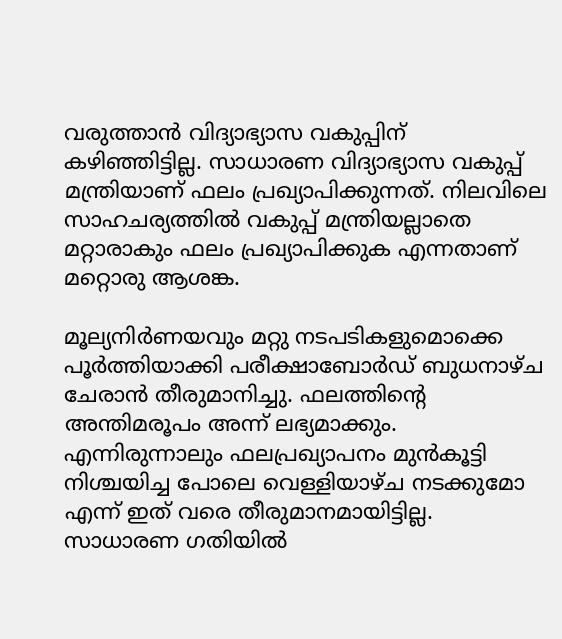വരുത്താൻ വിദ്യാഭ്യാസ വകുപ്പിന് കഴിഞ്ഞിട്ടില്ല. സാധാരണ വിദ്യാഭ്യാസ വകുപ്പ് മന്ത്രിയാണ് ഫലം പ്രഖ്യാപിക്കുന്നത്. നിലവിലെ സാഹചര്യത്തിൽ വകുപ്പ് മന്ത്രിയല്ലാതെ മറ്റാരാകും ഫലം പ്രഖ്യാപിക്കുക എന്നതാണ് മറ്റൊരു ആശങ്ക.

മൂല്യനിർണയവും മറ്റു നടപടികളുമൊക്കെ പൂർത്തിയാക്കി പരീക്ഷാബോർഡ് ബുധനാഴ്‌ച ചേരാൻ തീരുമാനിച്ചു. ഫലത്തിന്റെ അന്തിമരൂപം അന്ന് ലഭ്യമാക്കും. എന്നിരുന്നാലും ഫലപ്രഖ്യാപനം മുൻകൂട്ടി നിശ്ചയിച്ച പോലെ വെള്ളിയാഴ്ച നടക്കുമോ എന്ന് ഇത് വരെ തീരുമാനമായിട്ടില്ല. സാധാരണ ഗതിയിൽ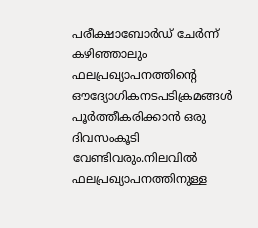പരീക്ഷാബോർഡ് ചേർന്ന് കഴിഞ്ഞാലും ഫലപ്രഖ്യാപനത്തിന്റെ ഔദ്യോഗികനടപടിക്രമങ്ങൾ പൂർത്തീകരിക്കാൻ ഒരു ദിവസംകൂടി വേണ്ടിവരും.നിലവിൽ ഫലപ്രഖ്യാപനത്തിനുള്ള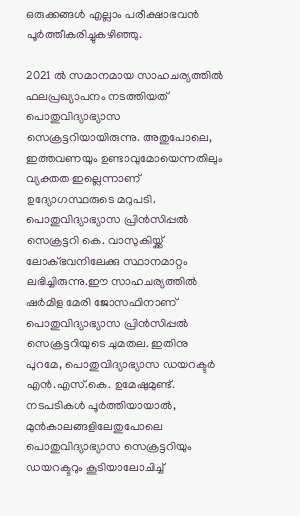ഒരുക്കങ്ങൾ എല്ലാം പരീക്ഷാഭവൻ പൂർത്തീകരിച്ചുകഴിഞ്ഞു.

2021 ൽ സമാനമായ സാഹചര്യത്തിൽ ഫലപ്രഖ്യാപനം നടത്തിയത് പൊതുവിദ്യാഭ്യാസ സെക്രട്ടറിയായിരുന്നു. അതുപോലെ, ഇത്തവണയും ഉണ്ടാവുമോയെന്നതിലും വ്യക്തത ഇല്ലെന്നാണ് ഉദ്യോഗസ്ഥരുടെ മറുപടി. പൊതുവിദ്യാഭ്യാസ പ്രിൻസിപ്പൽ സെക്രട്ടറി കെ. വാസുകിയ്ക്ക് ലോക്ഭവനിലേക്കു സ്ഥാനമാറ്റം ലഭിച്ചിരുന്നു.ഈ സാഹചര്യത്തിൽ ഷർമിള മേരി ജോസഫിനാണ് പൊതുവിദ്യാഭ്യാസ പ്രിൻസിപ്പൽ സെക്രട്ടറിയുടെ ചുമതല. ഇതിനു പുറമേ, പൊതുവിദ്യാഭ്യാസ ഡയറക്ട‌ർ എൻ.എസ്.കെ. ഉമേഷുമുണ്ട്. നടപടികൾ പൂർത്തിയായാൽ, മുൻകാലങ്ങളിലേതുപോലെ പൊതുവിദ്യാഭ്യാസ സെക്രട്ടറിയും ഡയറക്ടറും കൂടിയാലോചിച്ച്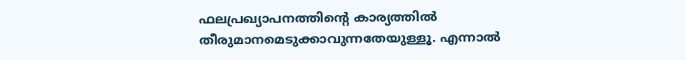ഫലപ്രഖ്യാപനത്തിന്റെ കാര്യത്തിൽ തീരുമാനമെടുക്കാവുന്നതേയുള്ളൂ. എന്നാൽ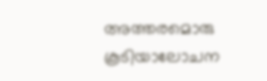അത്തരമൊരു കൂടിയാലോചന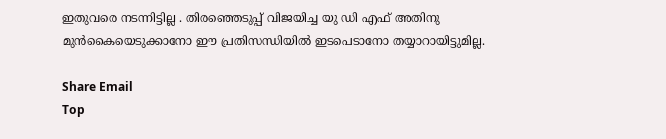ഇതുവരെ നടന്നിട്ടില്ല . തിരഞ്ഞെടുപ്പ് വിജയിച്ച യു ഡി എഫ് അതിനു മുൻകൈയെടുക്കാനോ ഈ പ്രതിസന്ധിയിൽ ഇടപെടാനോ തയ്യാറായിട്ടുമില്ല.

Share Email
Top